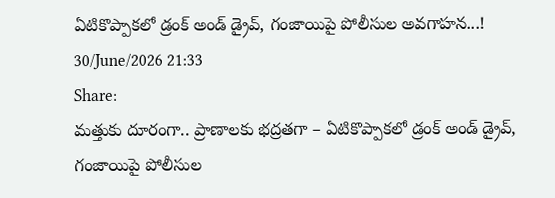ఏటికొప్పాకలో డ్రంక్ అండ్ డ్రైవ్, గంజాయిపై పోలీసుల అవగాహన...!
30/June/2026 21:33
Share:
మత్తుకు దూరంగా.. ప్రాణాలకు భద్రతగా – ఏటికొప్పాకలో డ్రంక్ అండ్ డ్రైవ్, గంజాయిపై పోలీసుల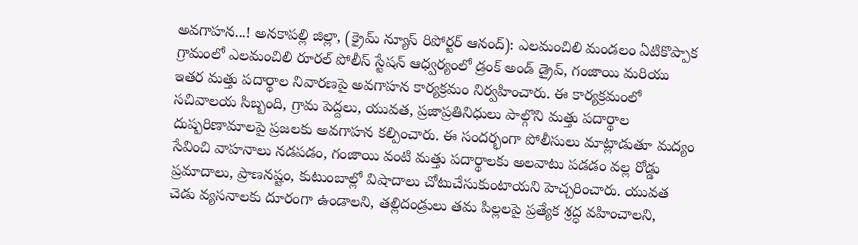అవగాహన...! అనకాపల్లి జిల్లా, (క్రైమ్ న్యూస్ రిపోర్టర్ ఆనంద్): ఎలమంచిలి మండలం ఏటికొప్పాక గ్రామంలో ఎలమంచిలి రూరల్ పోలీస్ స్టేషన్ ఆధ్వర్యంలో డ్రంక్ అండ్ డ్రైవ్, గంజాయి మరియు ఇతర మత్తు పదార్థాల నివారణపై అవగాహన కార్యక్రమం నిర్వహించారు. ఈ కార్యక్రమంలో సచివాలయ సిబ్బంది, గ్రామ పెద్దలు, యువత, ప్రజాప్రతినిధులు పాల్గొని మత్తు పదార్థాల దుష్పరిణామాలపై ప్రజలకు అవగాహన కల్పించారు. ఈ సందర్భంగా పోలీసులు మాట్లాడుతూ మద్యం సేవించి వాహనాలు నడపడం, గంజాయి వంటి మత్తు పదార్థాలకు అలవాటు పడడం వల్ల రోడ్డు ప్రమాదాలు, ప్రాణనష్టం, కుటుంబాల్లో విషాదాలు చోటుచేసుకుంటాయని హెచ్చరించారు. యువత చెడు వ్యసనాలకు దూరంగా ఉండాలని, తల్లిదండ్రులు తమ పిల్లలపై ప్రత్యేక శ్రద్ధ వహించాలని,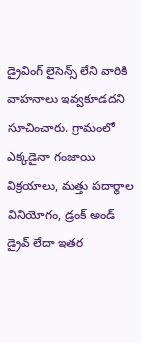డ్రైవింగ్ లైసెన్స్ లేని వారికి వాహనాలు ఇవ్వకూడదని సూచించారు. గ్రామంలో ఎక్కడైనా గంజాయి విక్రయాలు, మత్తు పదార్థాల వినియోగం, డ్రంక్ అండ్ డ్రైవ్ లేదా ఇతర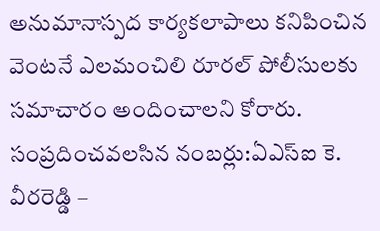అనుమానాస్పద కార్యకలాపాలు కనిపించిన వెంటనే ఎలమంచిలి రూరల్ పోలీసులకు సమాచారం అందించాలని కోరారు. సంప్రదించవలసిన నంబర్లు:ఏఎస్ఐ కె. వీరరెడ్డి –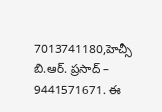7013741180,హెచ్సీ బి.ఆర్. ప్రసాద్ – 9441571671. ఈ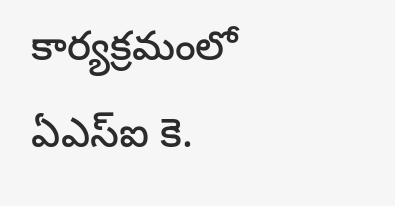కార్యక్రమంలో ఏఎస్ఐ కె.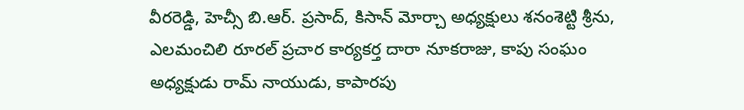వీరరెడ్డి, హెచ్సీ బి.ఆర్. ప్రసాద్, కిసాన్ మోర్చా అధ్యక్షులు శనంశెట్టి శ్రీను, ఎలమంచిలి రూరల్ ప్రచార కార్యకర్త దారా నూకరాజు, కాపు సంఘం అధ్యక్షుడు రామ్ నాయుడు, కాపారపు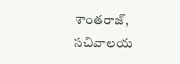శాంతరాజ్, సచివాలయ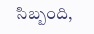సిబ్బంది,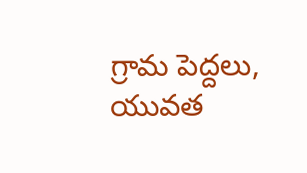గ్రామ పెద్దలు, యువత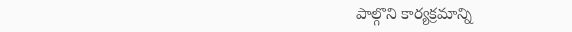పాల్గొని కార్యక్రమాన్ని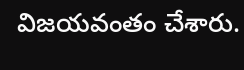విజయవంతం చేశారు.